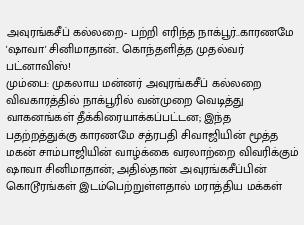அவுரங்கசீப் கல்லறை- பற்றி எரிந்த நாக்பூர்..காரணமே 'ஷாவா' சினிமாதான்.. கொந்தளித்த முதல்வர் பட்னாவிஸ்!
மும்பை: முகலாய மன்னர் அவுரங்கசீப் கல்லறை விவகாரத்தில் நாக்பூரில் வன்முறை வெடித்து வாகனங்கள் தீக்கிரையாக்கப்பட்டன; இந்த பதற்றத்துக்கு காரணமே சத்ரபதி சிவாஜியின் மூத்த மகன் சாம்பாஜியின் வாழ்க்கை வரலாற்றை விவரிக்கும் ஷாவா சினிமாதான்; அதில்தான் அவுரங்கசீப்பின் கொடூரங்கள் இடம்பெற்றுள்ளதால் மராத்திய மக்கள்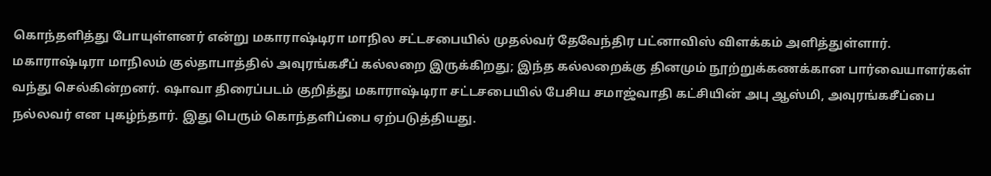கொந்தளித்து போயுள்ளனர் என்று மகாராஷ்டிரா மாநில சட்டசபையில் முதல்வர் தேவேந்திர பட்னாவிஸ் விளக்கம் அளித்துள்ளார்.
மகாராஷ்டிரா மாநிலம் குல்தாபாத்தில் அவுரங்கசீப் கல்லறை இருக்கிறது; இந்த கல்லறைக்கு தினமும் நூற்றுக்கணக்கான பார்வையாளர்கள் வந்து செல்கின்றனர். ஷாவா திரைப்படம் குறித்து மகாராஷ்டிரா சட்டசபையில் பேசிய சமாஜ்வாதி கட்சியின் அபு ஆஸ்மி, அவுரங்கசீப்பை நல்லவர் என புகழ்ந்தார். இது பெரும் கொந்தளிப்பை ஏற்படுத்தியது.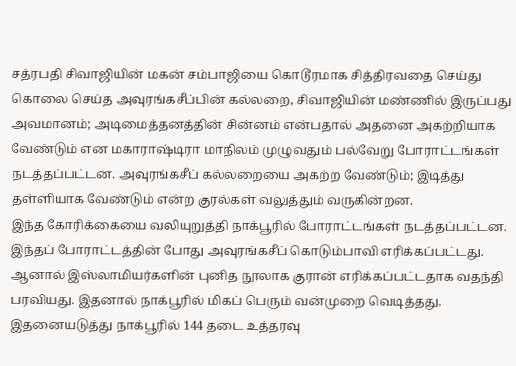சத்ரபதி சிவாஜியின் மகன் சம்பாஜியை கொடூரமாக சித்திரவதை செய்து கொலை செய்த அவுரங்கசீப்பின் கல்லறை, சிவாஜியின் மண்ணில் இருப்பது அவமானம்; அடிமைத்தனத்தின் சின்னம் என்பதால் அதனை அகற்றியாக வேண்டும் என மகாராஷ்டிரா மாநிலம் முழுவதும் பல்வேறு போராட்டங்கள் நடத்தப்பட்டன. அவுரங்கசீப் கல்லறையை அகற்ற வேண்டும்; இடித்து தள்ளியாக வேண்டும் என்ற குரல்கள் வலுத்தும் வருகின்றன.
இந்த கோரிக்கையை வலியுறுத்தி நாக்பூரில் போராட்டங்கள் நடத்தப்பட்டன. இந்தப் போராட்டத்தின் போது அவுரங்கசீப் கொடும்பாவி எரிக்கப்பட்டது. ஆனால் இஸ்லாமியர்களின் புனித நூலாக குரான் எரிக்கப்பட்டதாக வதந்தி பரவியது. இதனால் நாக்பூரில் மிகப் பெரும் வன்முறை வெடித்தது. இதனையடுத்து நாக்பூரில் 144 தடை உத்தரவு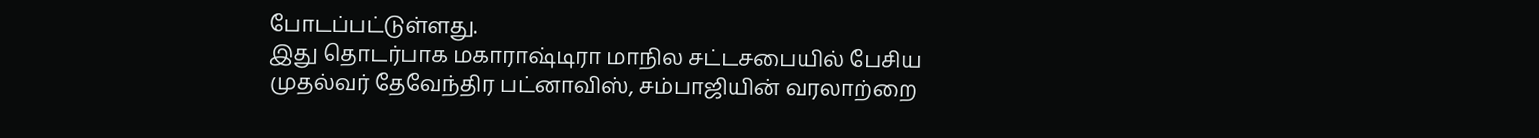போடப்பட்டுள்ளது.
இது தொடர்பாக மகாராஷ்டிரா மாநில சட்டசபையில் பேசிய முதல்வர் தேவேந்திர பட்னாவிஸ், சம்பாஜியின் வரலாற்றை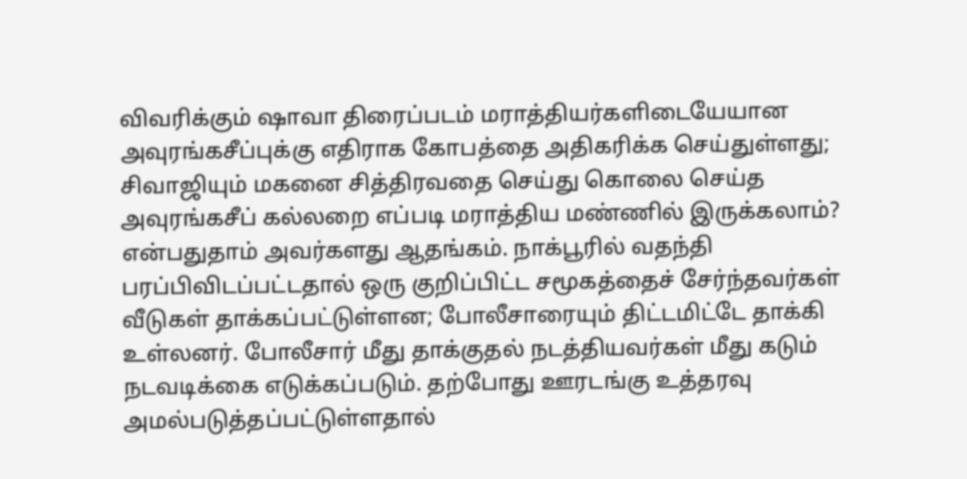விவரிக்கும் ஷாவா திரைப்படம் மராத்தியர்களிடையேயான அவுரங்கசீப்புக்கு எதிராக கோபத்தை அதிகரிக்க செய்துள்ளது; சிவாஜியும் மகனை சித்திரவதை செய்து கொலை செய்த அவுரங்கசீப் கல்லறை எப்படி மராத்திய மண்ணில் இருக்கலாம்? என்பதுதாம் அவர்களது ஆதங்கம். நாக்பூரில் வதந்தி பரப்பிவிடப்பட்டதால் ஒரு குறிப்பிட்ட சமூகத்தைச் சேர்ந்தவர்கள் வீடுகள் தாக்கப்பட்டுள்ளன; போலீசாரையும் திட்டமிட்டே தாக்கி உள்லனர். போலீசார் மீது தாக்குதல் நடத்தியவர்கள் மீது கடும் நடவடிக்கை எடுக்கப்படும். தற்போது ஊரடங்கு உத்தரவு அமல்படுத்தப்பட்டுள்ளதால்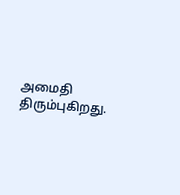அமைதி திரும்புகிறது.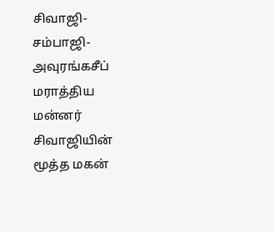சிவாஜி- சம்பாஜி- அவுரங்கசீப்
மராத்திய மன்னர் சிவாஜியின் மூத்த மகன்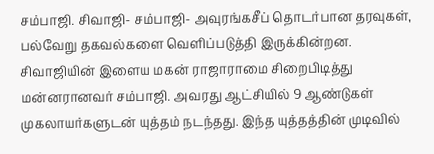சம்பாஜி. சிவாஜி- சம்பாஜி- அவுரங்கசீப் தொடர்பான தரவுகள், பல்வேறு தகவல்களை வெளிப்படுத்தி இருக்கின்றன. சிவாஜியின் இளைய மகன் ராஜாராமை சிறைபிடித்து மன்னரானவர் சம்பாஜி. அவரது ஆட்சியில் 9 ஆண்டுகள் முகலாயர்களுடன் யுத்தம் நடந்தது. இந்த யுத்தத்தின் முடிவில்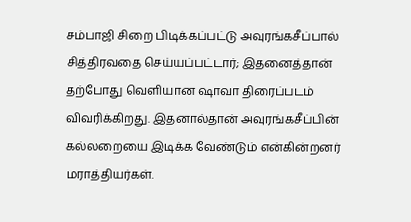சம்பாஜி சிறை பிடிக்கப்பட்டு அவுரங்கசீப்பால் சித்திரவதை செய்யப்பட்டார்; இதனைத்தான் தற்போது வெளியான ஷாவா திரைப்படம் விவரிக்கிறது. இதனால்தான் அவுரங்கசீப்பின் கல்லறையை இடிக்க வேண்டும் என்கின்றனர் மராத்தியர்கள்.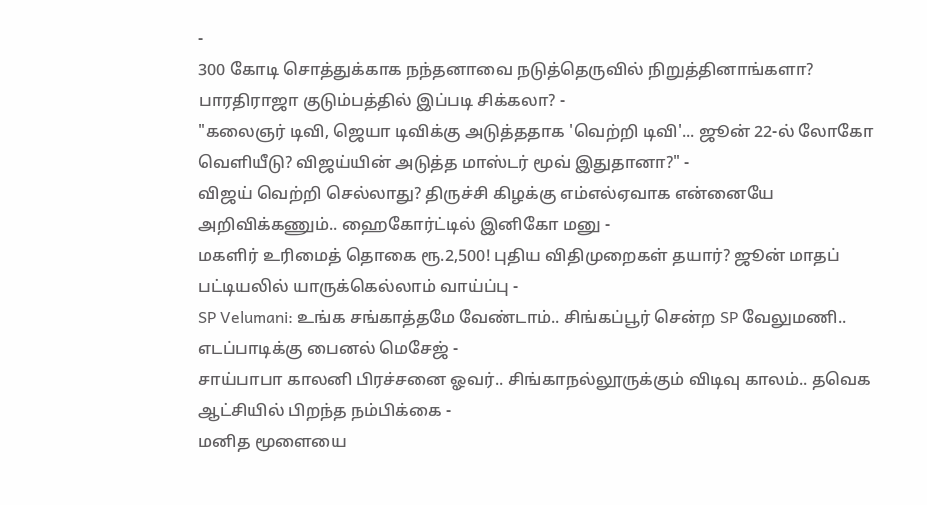-
300 கோடி சொத்துக்காக நந்தனாவை நடுத்தெருவில் நிறுத்தினாங்களா? பாரதிராஜா குடும்பத்தில் இப்படி சிக்கலா? -
"கலைஞர் டிவி, ஜெயா டிவிக்கு அடுத்ததாக 'வெற்றி டிவி'... ஜூன் 22-ல் லோகோ வெளியீடு? விஜய்யின் அடுத்த மாஸ்டர் மூவ் இதுதானா?" -
விஜய் வெற்றி செல்லாது? திருச்சி கிழக்கு எம்எல்ஏவாக என்னையே அறிவிக்கணும்.. ஹைகோர்ட்டில் இனிகோ மனு -
மகளிர் உரிமைத் தொகை ரூ.2,500! புதிய விதிமுறைகள் தயார்? ஜூன் மாதப் பட்டியலில் யாருக்கெல்லாம் வாய்ப்பு -
SP Velumani: உங்க சங்காத்தமே வேண்டாம்.. சிங்கப்பூர் சென்ற SP வேலுமணி.. எடப்பாடிக்கு பைனல் மெசேஜ் -
சாய்பாபா காலனி பிரச்சனை ஓவர்.. சிங்காநல்லூருக்கும் விடிவு காலம்.. தவெக ஆட்சியில் பிறந்த நம்பிக்கை -
மனித மூளையை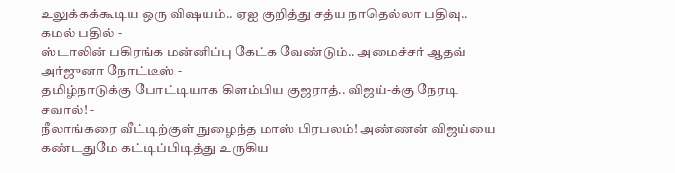உலுக்கக்கூடிய ஒரு விஷயம்.. ஏஐ குறித்து சத்ய நாதெல்லா பதிவு.. கமல் பதில் -
ஸ்டாலின் பகிரங்க மன்னிப்பு கேட்க வேண்டும்.. அமைச்சர் ஆதவ் அர்ஜுனா நோட்டீஸ் -
தமிழ்நாடுக்கு போட்டியாக கிளம்பிய குஜராத்.. விஜய்-க்கு நேரடி சவால்! -
நீலாங்கரை வீட்டிற்குள் நுழைந்த மாஸ் பிரபலம்! அண்ணன் விஜய்யை கண்டதுமே கட்டிப்பிடித்து உருகிய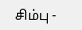சிம்பு -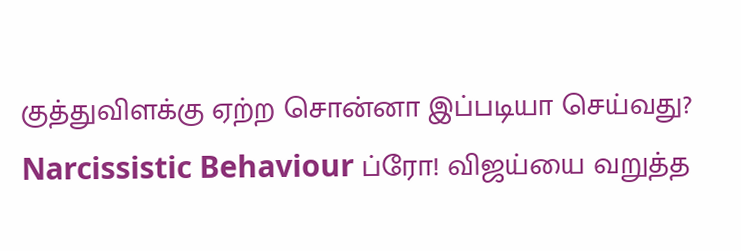குத்துவிளக்கு ஏற்ற சொன்னா இப்படியா செய்வது? Narcissistic Behaviour ப்ரோ! விஜய்யை வறுத்த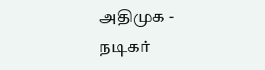அதிமுக -
நடிகர்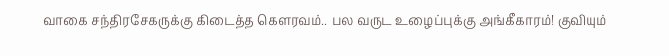வாகை சந்திரசேகருக்கு கிடைத்த கௌரவம்.. பல வருட உழைப்புக்கு அங்கீகாரம்! குவியும்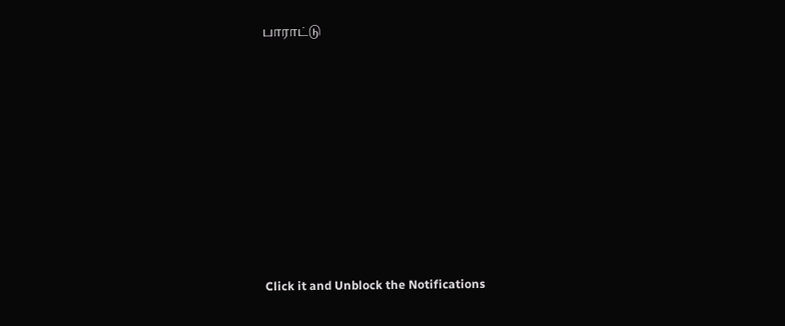பாராட்டு












Click it and Unblock the Notifications